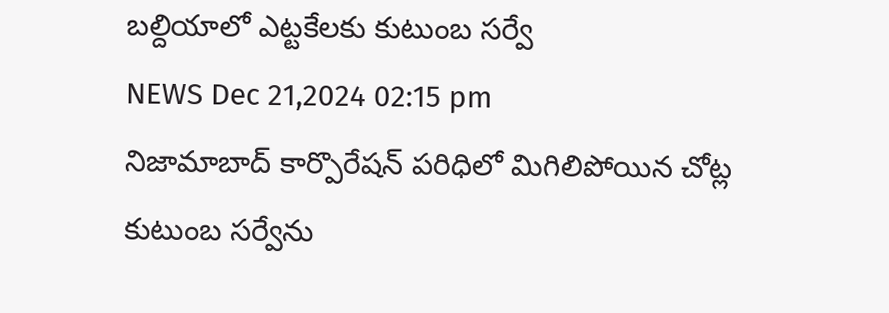బల్దియాలో ఎట్టకేలకు కుటుంబ సర్వే
NEWS Dec 21,2024 02:15 pm
నిజామాబాద్ కార్పొరేషన్ పరిధిలో మిగిలిపోయిన చోట్ల కుటుంబ సర్వేను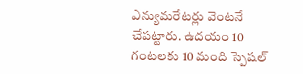ఎన్యుమరేటర్లు వెంటనే చేపట్టారు. ఉదయం 10 గంటలకు 10 మంది స్పెషల్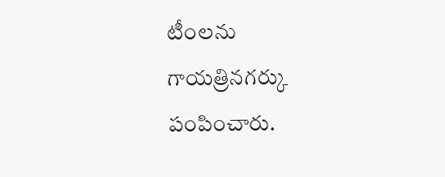టీంలను గాయత్రినగర్కు పంపించారు.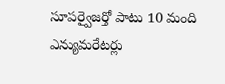సూపర్వైజర్తో పాటు 10 మంది ఎన్యుమరేటర్లు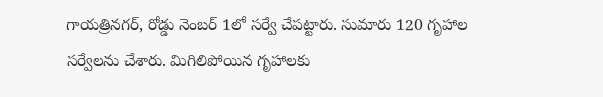గాయత్రినగర్, రోడ్డు నెంబర్ 1లో సర్వే చేపట్టారు. సుమారు 120 గృహాల సర్వేలను చేశారు. మిగిలిపోయిన గృహాలకు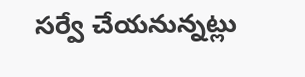సర్వే చేయనున్నట్లు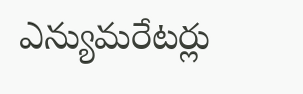ఎన్యుమరేటర్లు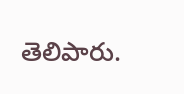తెలిపారు.